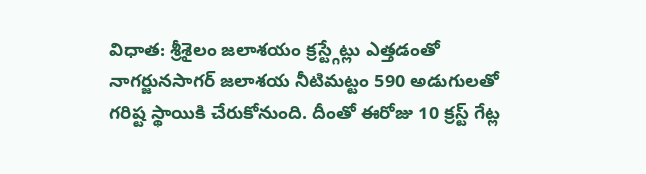విధాత: శ్రీశైలం జలాశయం క్రస్ట్గేట్లు ఎత్తడంతో నాగర్జునసాగర్ జలాశయ నీటిమట్టం 590 అడుగులతో గరిష్ట స్థాయికి చేరుకోనుంది. దీంతో ఈరోజు 10 క్రస్ట్ గేట్ల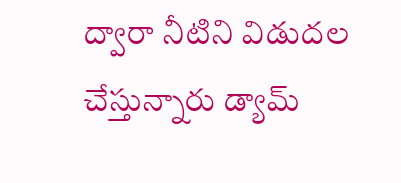ద్వారా నీటిని విడుదల చేస్తున్నారు డ్యామ్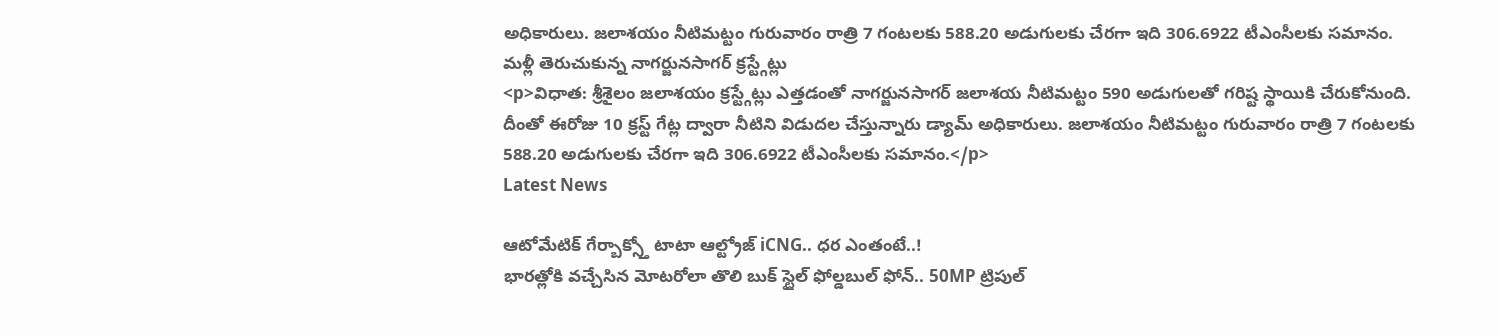అధికారులు. జలాశయం నీటిమట్టం గురువారం రాత్రి 7 గంటలకు 588.20 అడుగులకు చేరగా ఇది 306.6922 టీఎంసీలకు సమానం.
మళ్లీ తెరుచుకున్న నాగర్జునసాగర్ క్రస్ట్గేట్లు
<p>విధాత: శ్రీశైలం జలాశయం క్రస్ట్గేట్లు ఎత్తడంతో నాగర్జునసాగర్ జలాశయ నీటిమట్టం 590 అడుగులతో గరిష్ట స్థాయికి చేరుకోనుంది. దీంతో ఈరోజు 10 క్రస్ట్ గేట్ల ద్వారా నీటిని విడుదల చేస్తున్నారు డ్యామ్ అధికారులు. జలాశయం నీటిమట్టం గురువారం రాత్రి 7 గంటలకు 588.20 అడుగులకు చేరగా ఇది 306.6922 టీఎంసీలకు సమానం.</p>
Latest News

ఆటోమేటిక్ గేర్బాక్స్తో టాటా ఆల్ట్రోజ్ iCNG.. ధర ఎంతంటే..!
భారత్లోకి వచ్చేసిన మోటరోలా తొలి బుక్ స్టైల్ ఫోల్డబుల్ ఫోన్.. 50MP ట్రిపుల్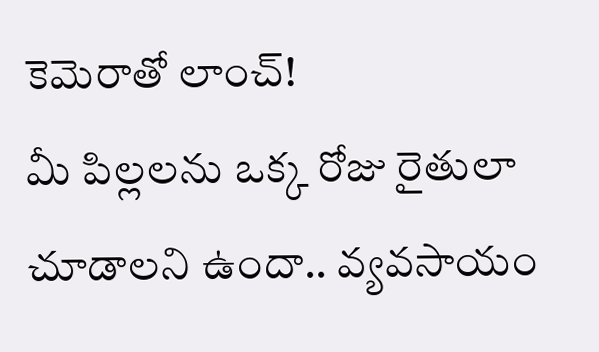కెమెరాతో లాంచ్!
మీ పిల్లలను ఒక్క రోజు రైతులా చూడాలని ఉందా.. వ్యవసాయం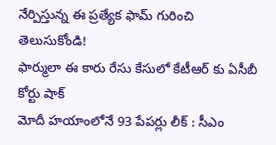నేర్పిస్తున్న ఈ ప్రత్యేక ఫామ్ గురించి తెలుసుకోండి!
ఫార్ములా ఈ కారు రేసు కేసులో కేటీఆర్ కు ఏసీబీ కోర్టు షాక్
మోదీ హయాంలోనే 93 పేపర్లు లీక్ : సీఎం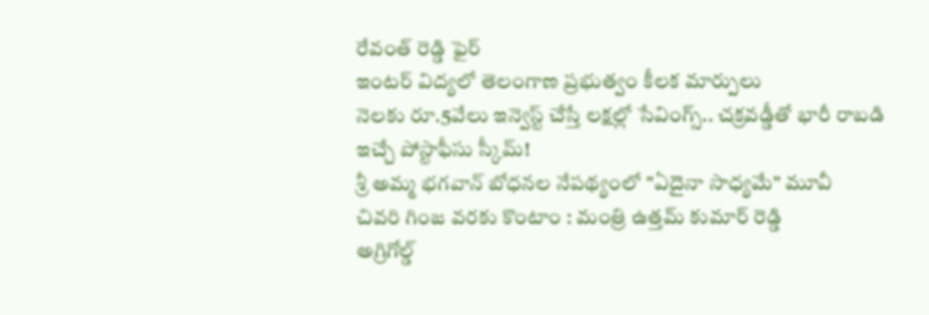రేవంత్ రెడ్డి ఫైర్
ఇంటర్ విద్యలో తెలంగాణ ప్రభుత్వం కీలక మార్పులు
నెలకు రూ.5వేలు ఇన్వెస్ట్ చేస్తే లక్షల్లో సేవింగ్స్.. చక్రవడ్డీతో భారీ రాబడి ఇచ్చే పోస్టాఫీసు స్కీమ్!
శ్రీ అమ్మ భగవాన్ బోధనల నేపథ్యంలో "ఏదైనా సాధ్యమే" మూవీ
చివరి గింజ వరకు కొంటాం : మంత్రి ఉత్తమ్ కుమార్ రెడ్డి
అగ్రిగోల్డ్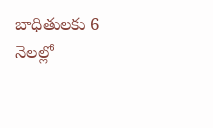బాధితులకు 6 నెలల్లో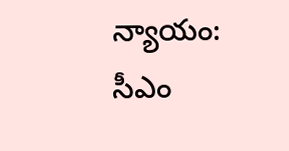న్యాయం: సీఎం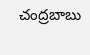చంద్రబాబు